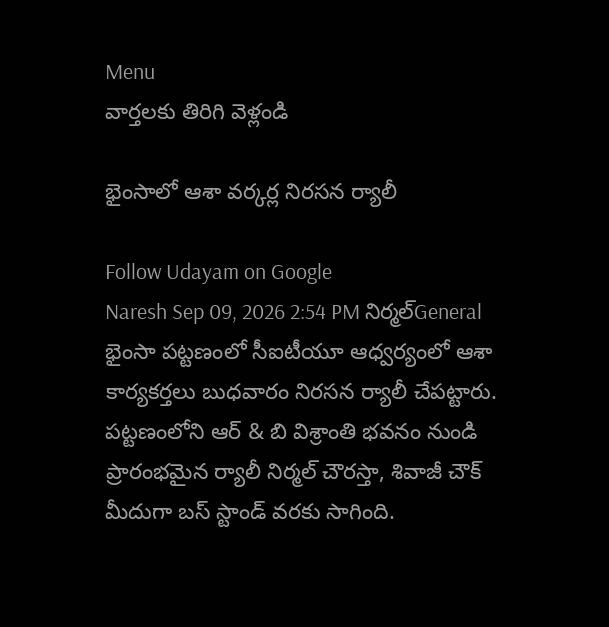Menu
వార్తలకు తిరిగి వెళ్లండి

భైంసాలో ఆశా వర్కర్ల నిరసన ర్యాలీ

Follow Udayam on Google
Naresh Sep 09, 2026 2:54 PM నిర్మల్General
భైంసా పట్టణంలో సీఐటీయూ ఆధ్వర్యంలో ఆశా కార్యకర్తలు బుధవారం నిరసన ర్యాలీ చేపట్టారు. పట్టణంలోని ఆర్ & బి విశ్రాంతి భవనం నుండి ప్రారంభమైన ర్యాలీ నిర్మల్ చౌరస్తా, శివాజీ చౌక్ మీదుగా బస్ స్టాండ్ వరకు సాగింది.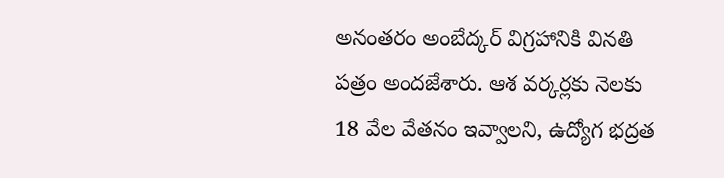అనంతరం అంబేద్కర్ విగ్రహానికి వినతి పత్రం అందజేశారు. ఆశ వర్కర్లకు నెలకు 18 వేల వేతనం ఇవ్వాలని, ఉద్యోగ భద్రత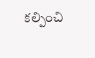కల్పించి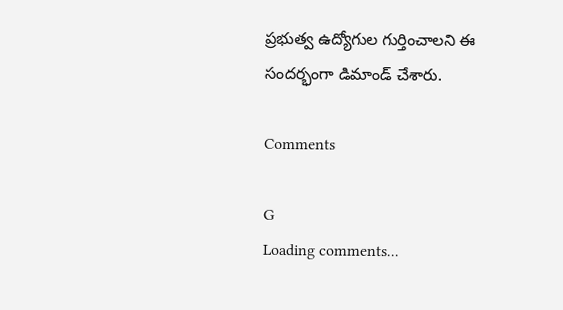ప్రభుత్వ ఉద్యోగుల గుర్తించాలని ఈ సందర్భంగా డిమాండ్ చేశారు.

Comments

G
Loading comments...